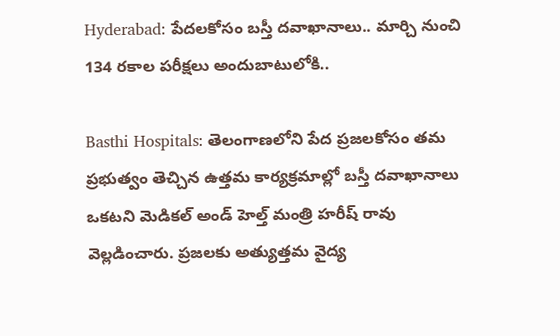Hyderabad: పేదలకోసం బస్తీ దవాఖానాలు.. మార్చి నుంచి 134 రకాల పరీక్షలు అందుబాటులోకి..

Basthi Hospitals: తెలంగాణలోని పేద ప్రజలకోసం తమ ప్రభుత్వం తెచ్చిన ఉత్తమ కార్యక్రమాల్లో బస్తీ దవాఖానాలు ఒకటని మెడికల్ అండ్ హెల్త్ మంత్రి హరీష్ రావు వెల్లడించారు. ప్రజలకు అత్యుత్తమ వైద్య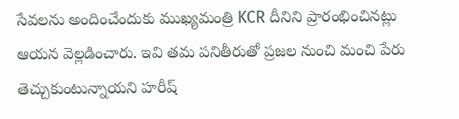సేవలను అందించేందుకు ముఖ్యమంత్రి KCR దీనిని ప్రారంభించినట్లు ఆయన వెల్లడించారు. ఇవి తమ పనితీరుతో ప్రజల నుంచి మంచి పేరు తెచ్చుకుంటున్నాయని హరీష్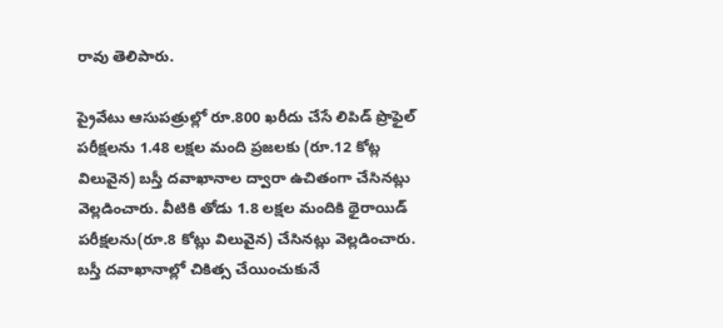రావు తెలిపారు.

ప్రైవేటు ఆసుపత్రుల్లో రూ.800 ఖరీదు చేసే లిపిడ్ ప్రొఫైల్ పరీక్షలను 1.48 లక్షల మంది ప్రజలకు (రూ.12 కోట్ల విలువైన) బస్తీ దవాఖానాల ద్వారా ఉచితంగా చేసినట్లు వెల్లడించారు. వీటికి తోడు 1.8 లక్షల మందికి థైరాయిడ్ పరీక్షలను(రూ.8 కోట్లు విలువైన) చేసినట్లు వెల్లడించారు. బస్తీ దవాఖానాల్లో చికిత్స చేయించుకునే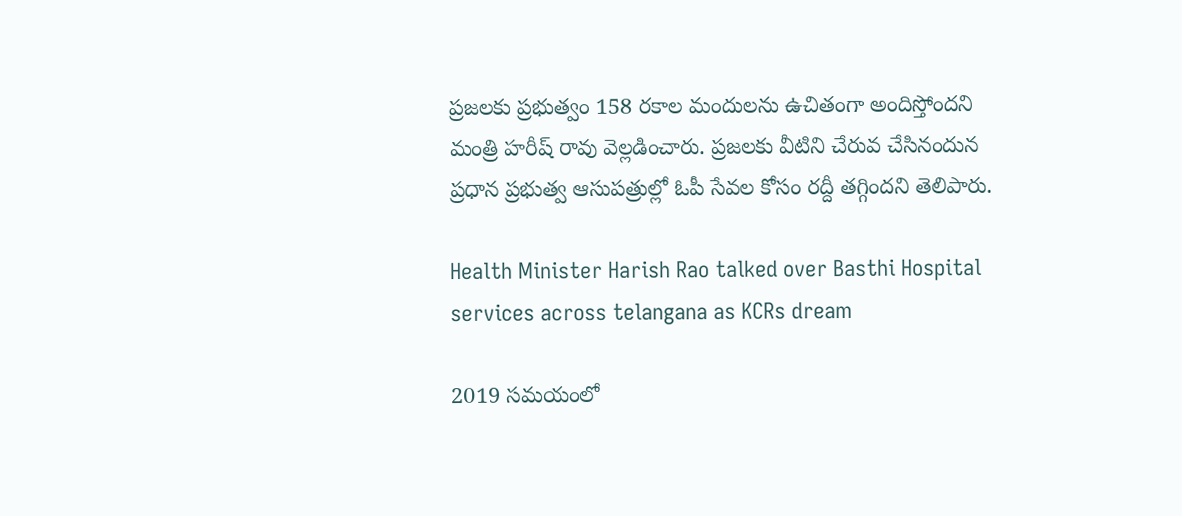ప్రజలకు ప్రభుత్వం 158 రకాల మందులను ఉచితంగా అందిస్తోందని మంత్రి హరీష్ రావు వెల్లడించారు. ప్రజలకు వీటిని చేరువ చేసినందున ప్రధాన ప్రభుత్వ ఆసుపత్రుల్లో ఓపీ సేవల కోసం రద్దీ తగ్గిందని తెలిపారు.

Health Minister Harish Rao talked over Basthi Hospital services across telangana as KCRs dream

2019 సమయంలో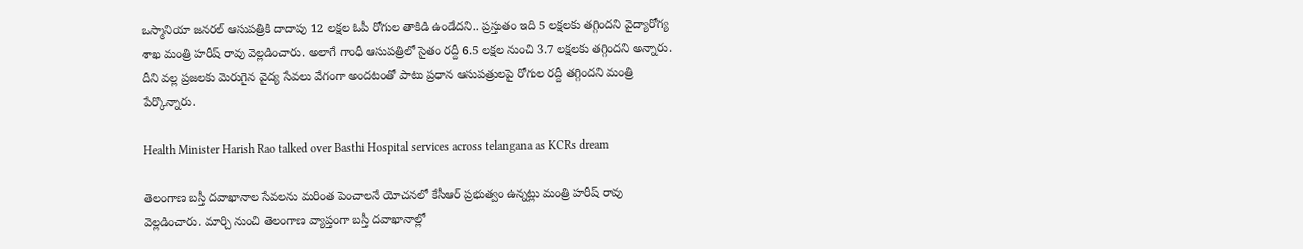ఒస్మానియా జనరల్ ఆసుపత్రికి దాదాపు 12 లక్షల ఓపీ రోగుల తాకిడి ఉండేదని.. ప్రస్తుతం ఇది 5 లక్షలకు తగ్గిందని వైద్యారోగ్య శాఖ మంత్రి హరీష్ రావు వెల్లడించారు. అలాగే గాంధీ ఆసుపత్రిలో సైతం రద్దీ 6.5 లక్షల నుంచి 3.7 లక్షలకు తగ్గిందని అన్నారు. దీని వల్ల ప్రజలకు మెరుగైన వైద్య సేవలు వేగంగా అందటంతో పాటు ప్రధాన ఆసుపత్రులపై రోగుల రద్దీ తగ్గిందని మంత్రి పేర్కొన్నారు.

Health Minister Harish Rao talked over Basthi Hospital services across telangana as KCRs dream

తెలంగాణ బస్తీ దవాఖానాల సేవలను మరింత పెంచాలనే యోచనలో కేసీఆర్ ప్రభుత్వం ఉన్నట్లు మంత్రి హరీష్ రావు వెల్లడించారు. మార్చి నుంచి తెలంగాణ వ్యాప్తంగా బస్తీ దవాఖానాల్లో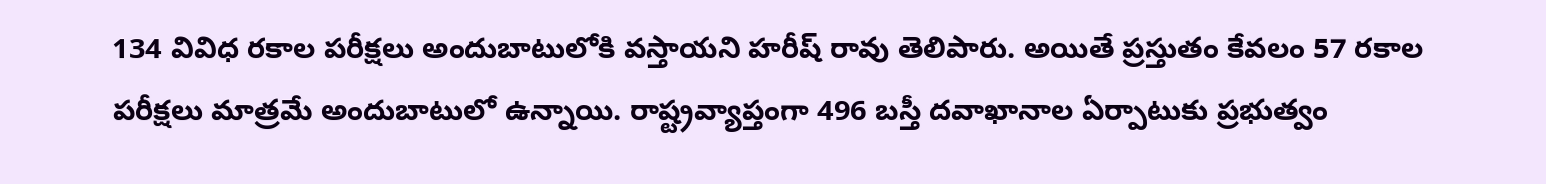134 వివిధ రకాల పరీక్షలు అందుబాటులోకి వస్తాయని హరీష్ రావు తెలిపారు. అయితే ప్రస్తుతం కేవలం 57 రకాల పరీక్షలు మాత్రమే అందుబాటులో ఉన్నాయి. రాష్ట్రవ్యాప్తంగా 496 బస్తీ దవాఖానాల ఏర్పాటుకు ప్రభుత్వం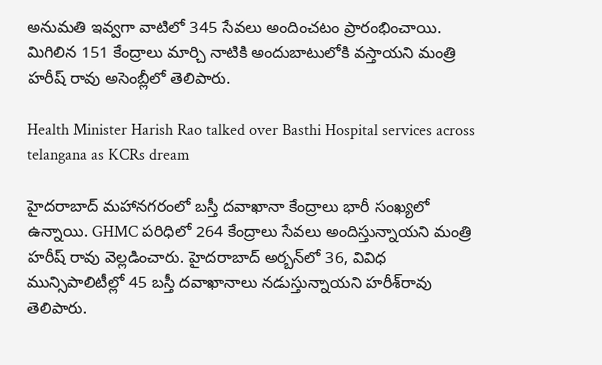అనుమతి ఇవ్వగా వాటిలో 345 సేవలు అందించటం ప్రారంభించాయి. మిగిలిన 151 కేంద్రాలు మార్చి నాటికి అందుబాటులోకి వస్తాయని మంత్రి హరీష్ రావు అసెంబ్లీలో తెలిపారు.

Health Minister Harish Rao talked over Basthi Hospital services across telangana as KCRs dream

హైదరాబాద్ మహానగరంలో బస్తీ దవాఖానా కేంద్రాలు భారీ సంఖ్యలో ఉన్నాయి. GHMC పరిధిలో 264 కేంద్రాలు సేవలు అందిస్తున్నాయని మంత్రి హరీష్ రావు వెల్లడించారు. హైదరాబాద్‌ అర్బన్‌లో 36, వివిధ మున్సిపాలిటీల్లో 45 బస్తీ దవాఖానాలు నడుస్తున్నాయని హరీశ్‌రావు తెలిపారు.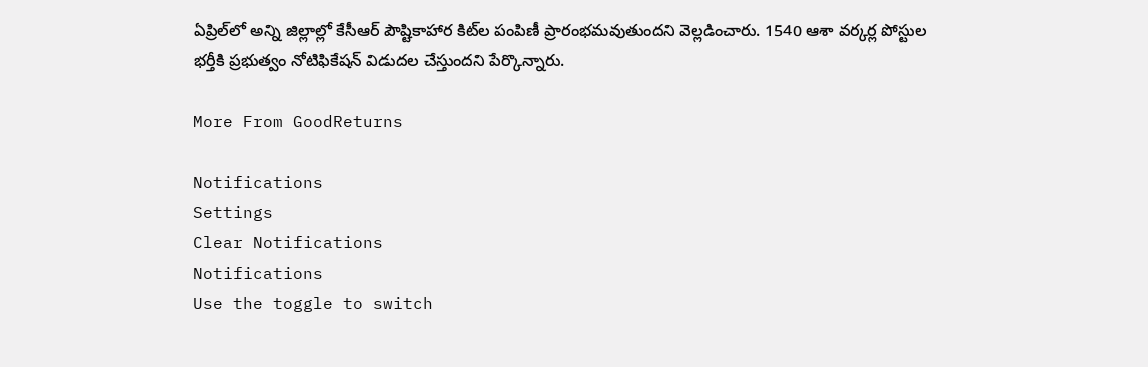ఏప్రిల్‌లో అన్ని జిల్లాల్లో కేసీఆర్ పౌష్టికాహార కిట్‌ల పంపిణీ ప్రారంభమవుతుందని వెల్లడించారు. 1540 ఆశా వర్కర్ల పోస్టుల భర్తీకి ప్రభుత్వం నోటిఫికేషన్ విడుదల చేస్తుందని పేర్కొన్నారు.

More From GoodReturns

Notifications
Settings
Clear Notifications
Notifications
Use the toggle to switch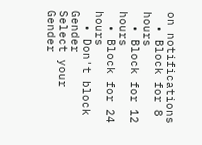on notifications
  • Block for 8 hours
  • Block for 12 hours
  • Block for 24 hours
  • Don't block
Gender
Select your Gender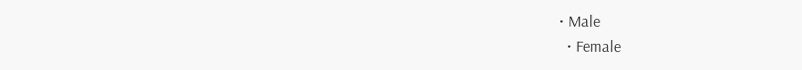• Male
  • Female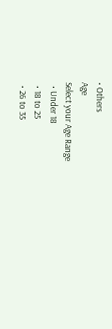• Others
Age
Select your Age Range
  • Under 18
  • 18 to 25
  • 26 to 35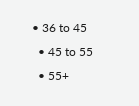• 36 to 45
  • 45 to 55
  • 55+